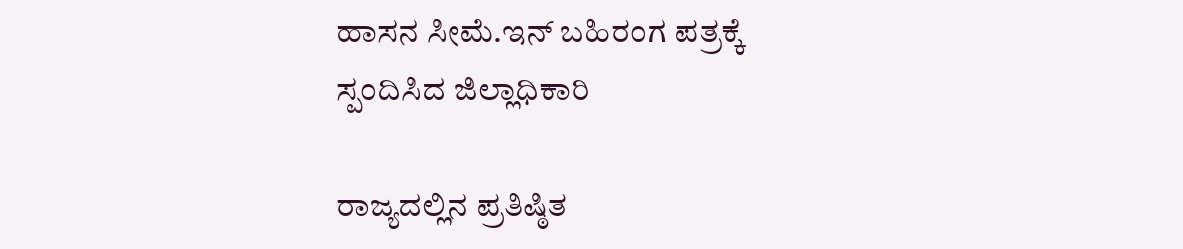ಹಾಸನ ಸೀಮೆ.ಇನ್ ಬಹಿರಂಗ ಪತ್ರಕ್ಕೆ ಸ್ಪಂದಿಸಿದ ಜಿಲ್ಲಾಧಿಕಾರಿ

ರಾಜ್ಯದಲ್ಲಿನ ಪ್ರತಿಷ್ಠಿತ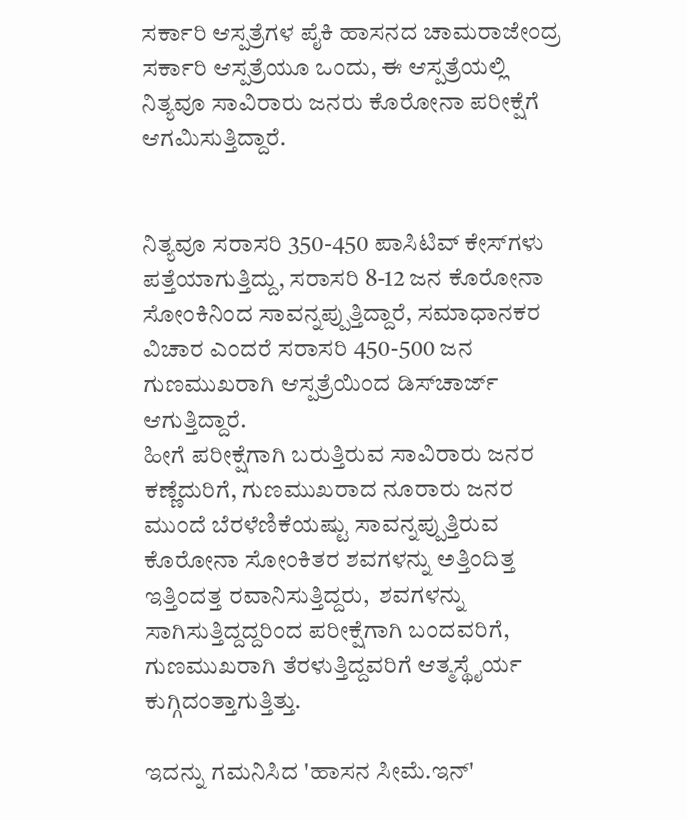ಸರ್ಕಾರಿ ಆಸ್ಪತ್ರೆಗಳ ಪೈಕಿ ಹಾಸನದ ಚಾಮರಾಜೇಂದ್ರ ಸರ್ಕಾರಿ ಆಸ್ಪತ್ರೆಯೂ ಒಂದು, ಈ ಆಸ್ಪತ್ರೆಯಲ್ಲಿ ನಿತ್ಯವೂ ಸಾವಿರಾರು ಜನರು ಕೊರೋನಾ ಪರೀಕ್ಷೆಗೆ ಆಗಮಿಸುತ್ತಿದ್ದಾರೆ.


ನಿತ್ಯವೂ ಸರಾಸರಿ 350-450 ಪಾಸಿಟಿವ್ ಕೇಸ್‌ಗಳು ಪತ್ತೆಯಾಗುತ್ತಿದ್ದು, ಸರಾಸರಿ 8-12 ಜನ ಕೊರೋನಾ ಸೋಂಕಿನಿಂದ ಸಾವನ್ನಪ್ಪುತ್ತಿದ್ದಾರೆ, ಸಮಾಧಾನಕರ ವಿಚಾರ ಎಂದರೆ ಸರಾಸರಿ 450-500 ಜನ ಗುಣಮುಖರಾಗಿ ಆಸ್ಪತ್ರೆಯಿಂದ ಡಿಸ್‌ಚಾರ್ಜ್ ಆಗುತ್ತಿದ್ದಾರೆ.
ಹೀಗೆ ಪರೀಕ್ಷೆಗಾಗಿ ಬರುತ್ತಿರುವ ಸಾವಿರಾರು ಜನರ ಕಣ್ಣೆದುರಿಗೆ, ಗುಣಮುಖರಾದ ನೂರಾರು ಜನರ ಮುಂದೆ ಬೆರಳೆಣಿಕೆಯಷ್ಟು ಸಾವನ್ನಪ್ಪುತ್ತಿರುವ ಕೊರೋನಾ ಸೋಂಕಿತರ ಶವಗಳನ್ನು ಅತ್ತಿಂದಿತ್ತ ಇತ್ತಿಂದತ್ತ ರವಾನಿಸುತ್ತಿದ್ದರು,  ಶವಗಳನ್ನು ಸಾಗಿಸುತ್ತಿದ್ದದ್ದರಿಂದ ಪರೀಕ್ಷೆಗಾಗಿ ಬಂದವರಿಗೆ, ಗುಣಮುಖರಾಗಿ ತೆರಳುತ್ತಿದ್ದವರಿಗೆ ಆತ್ಮಸ್ಥೈರ್ಯ ಕುಗ್ಗಿದಂತ್ತಾಗುತ್ತಿತ್ತು.

ಇದನ್ನು ಗಮನಿಸಿದ 'ಹಾಸನ ಸೀಮೆ‌.ಇನ್'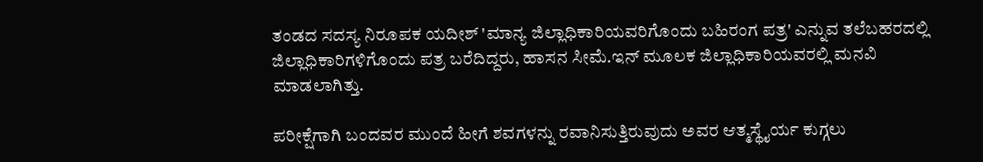ತಂಡದ ಸದಸ್ಯ ನಿರೂಪಕ ಯದೀಶ್ 'ಮಾನ್ಯ ಜಿಲ್ಲಾಧಿಕಾರಿಯವರಿಗೊಂದು ಬಹಿರಂಗ ಪತ್ರ' ಎನ್ನುವ ತಲೆಬಹರದಲ್ಲಿ ಜಿಲ್ಲಾಧಿಕಾರಿಗಳಿಗೊಂದು ಪತ್ರ ಬರೆದಿದ್ದರು, ಹಾಸನ ಸೀಮೆ‌.ಇನ್ ಮೂಲಕ ಜಿಲ್ಲಾಧಿಕಾರಿಯವರಲ್ಲಿ‌ ಮನವಿ ಮಾಡಲಾಗಿತ್ತು.

ಪರೀಕ್ಷೆಗಾಗಿ ಬಂದವರ ಮುಂದೆ ಹೀಗೆ ಶವಗಳನ್ನು ರವಾನಿಸುತ್ತಿರುವುದು ಅವರ ಆತ್ಮಸ್ಥೈರ್ಯ ಕುಗ್ಗಲು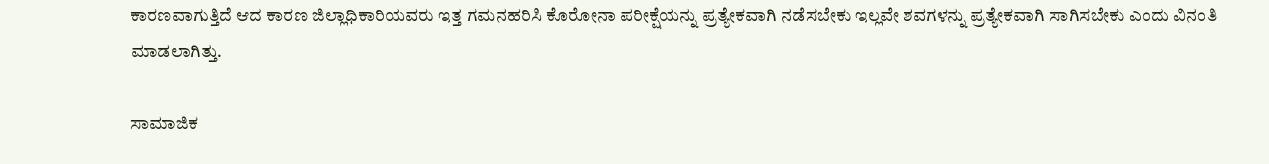ಕಾರಣವಾಗುತ್ತಿದೆ ಆದ ಕಾರಣ ಜಿಲ್ಲಾಧಿಕಾರಿಯವರು ಇತ್ತ ಗಮನಹರಿಸಿ ಕೊರೋನಾ ಪರೀಕ್ಷೆಯನ್ನು ಪ್ರತ್ಯೇಕವಾಗಿ ನಡೆಸಬೇಕು ಇಲ್ಲವೇ ಶವಗಳನ್ನು ಪ್ರತ್ಯೇಕವಾಗಿ ಸಾಗಿಸಬೇಕು ಎಂದು ವಿನಂತಿ ಮಾಡಲಾಗಿತ್ತು.

ಸಾಮಾಜಿಕ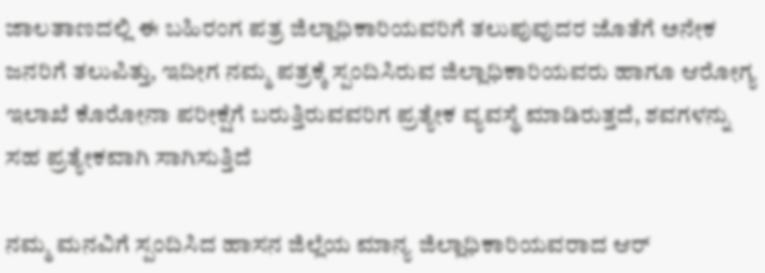ಜಾಲತಾಣದಲ್ಲಿ ಈ ಬಹಿರಂಗ ಪತ್ರ ಜಿಲ್ಲಾಧಿಕಾರಿಯವರಿಗೆ ತಲುಪುವುದರ ಜೊತೆಗೆ ಅನೇಕ ಜನರಿಗೆ ತಲುಪಿತ್ತು, ಇದೀಗ ನಮ್ಮ ಪತ್ರಕ್ಕೆ ಸ್ಪಂದಿಸಿರುವ ಜಿಲ್ಲಾಧಿಕಾರಿಯವರು ಹಾಗೂ ಆರೋಗ್ಯ ಇಲಾಖೆ ಕೊರೋನಾ ಪರೀಕ್ಷೆಗೆ ಬರುತ್ತಿರುವವರಿಗ ಪ್ರತ್ಯೇಕ ವ್ಯವಸ್ಥೆ ಮಾಡಿರುತ್ತದೆ, ಶವಗಳನ್ನು ಸಹ ಪ್ರತ್ಯೇಕವಾಗಿ ಸಾಗಿಸುತ್ತಿದೆ

ನಮ್ಮ ಮನವಿಗೆ ಸ್ಪಂದಿಸಿದ ಹಾಸನ ಜಿಲ್ಲೆಯ ಮಾನ್ಯ ಜಿಲ್ಲಾಧಿಕಾರಿಯವರಾದ ಆರ್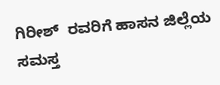ಗಿರೀಶ್  ರವರಿಗೆ ಹಾಸನ ಜಿಲ್ಲೆಯ ಸಮಸ್ತ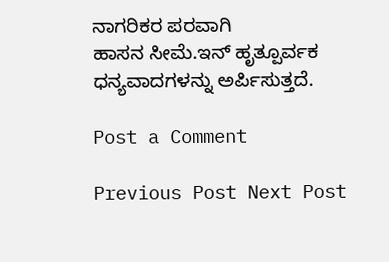ನಾಗರಿಕರ ಪರವಾಗಿ
ಹಾಸನ ಸೀಮೆ.ಇನ್ ಹೃತ್ಪೂರ್ವಕ ಧನ್ಯವಾದಗಳನ್ನು ಅರ್ಪಿಸುತ್ತದೆ.

Post a Comment

Previous Post Next Post